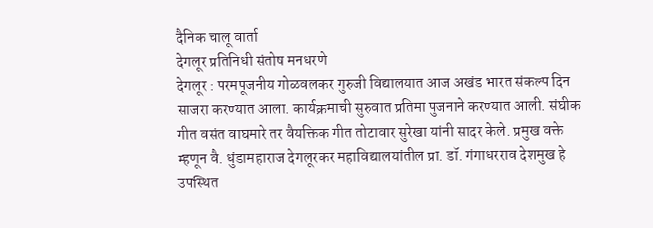दैनिक चालू वार्ता
देगलूर प्रतिनिधी संतोष मनधरणे
देगलूर : परमपूजनीय गोळवलकर गुरुजी विद्यालयात आज अखंड भारत संकल्प दिन साजरा करण्यात आला. कार्यक्रमाची सुरुवात प्रतिमा पुजनाने करण्यात आली. संघीक गीत वसंत वाघमारे तर वैयक्तिक गीत तोटावार सुरेखा यांनी सादर केले. प्रमुख वक्ते म्हणून वै. धुंडामहाराज देगलूरकर महाविद्यालयांतील प्रा. डॉ. गंगाधरराव देशमुख हे उपस्थित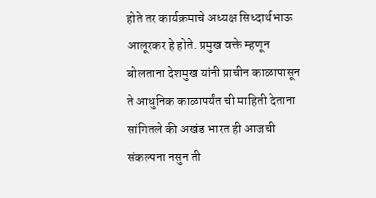होते तर कार्यक्रमाचे अध्यक्ष सिध्दार्थभाऊ आलूरकर हे होते. प्रमुख वक्ते म्हणून बोलताना देशमुख यांनी प्राचीन काळापासून ते आधुनिक काळापर्यंत ची माहिती देताना सांगितले की अखंड भारत ही आजची संकल्पना नसुन ती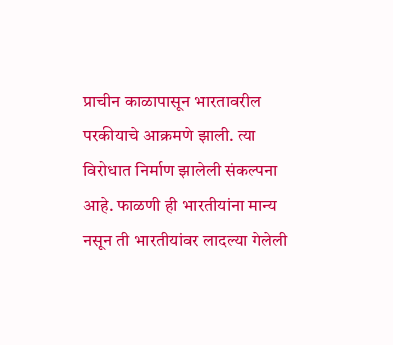प्राचीन काळापासून भारतावरील परकीयाचे आक्रमणे झाली. त्या विरोधात निर्माण झालेली संकल्पना आहे. फाळणी ही भारतीयांना मान्य नसून ती भारतीयांवर लादल्या गेलेली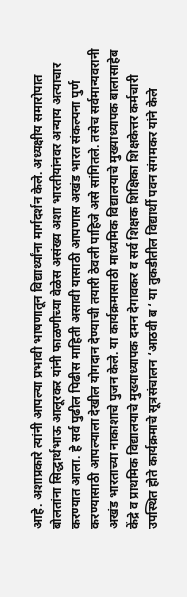आहे. अशाप्रकारे त्यांनी आपल्या प्रभावी भाषणातून विद्यार्थ्यांना मार्गदर्शन केले. अध्यक्षीय समारोपात बोलतांना सिद्धार्थभाऊ आलूरकर यांनी फाळणीच्या वेळेस असंख्य अशा भारतीयांनवर अन्याय अत्याचार करण्यात आला. हे सर्व पुढील पिढीस माहिती असावी यासाठी आपणास अखंड भारत संकल्पना पुर्ण करण्यासाठी आपल्याला देखील योगदान देण्याची तयारी ठेवली पाहिजे असे सांगितले. तसेच सर्वमान्यवरानी अखंड भारताच्या नाकाशाचे पुजन केले. या कार्यक्रमासाठी माध्यमिक विद्यालयाचे मुख्याध्यापक बालासाहेब केंद्रे व प्राथमिक विद्यालयाचे मुख्याध्यापक दमन देगावकर व सर्व शिक्षक शिक्षिका शिक्षकेत्तर कर्मचारी उपस्थित होते कार्यक्रमाचे सूत्रसंचालन ‘आठवी ब ‘ या तुकडीतील विद्यार्थी पवन संगमकर यांने केले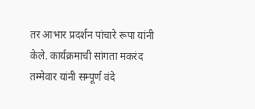तर आभार प्रदर्शन पांचारे रूपा यांनी केले. कार्यक्रमाची सांगता मकरंद तम्मेवार यांनी सम्पूर्ण वंदे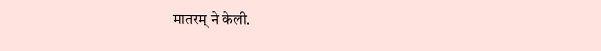मातरम् ने केली.